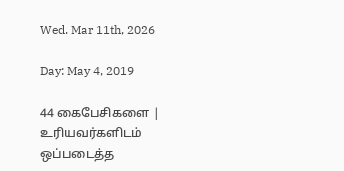Wed. Mar 11th, 2026

Day: May 4, 2019

44 கைபேசிகளை | உரியவர்களிடம் ஒப்படைத்த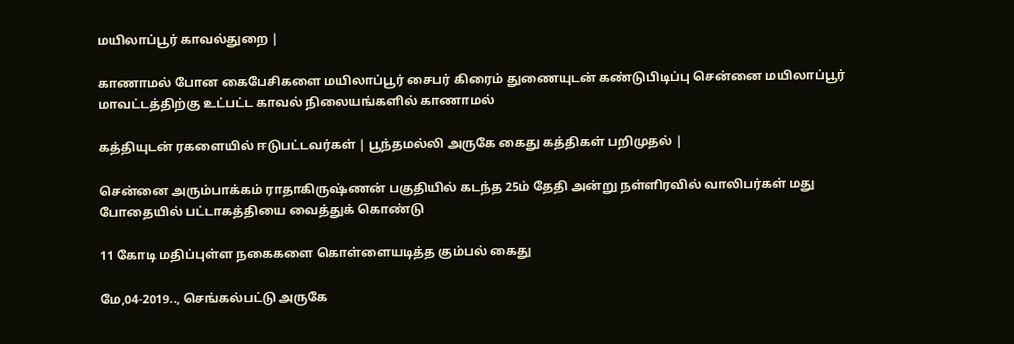மயிலாப்பூர் காவல்துறை |

காணாமல் போன கைபேசிகளை மயிலாப்பூர் சைபர் கிரைம் துணையுடன் கண்டுபிடிப்பு சென்னை மயிலாப்பூர் மாவட்டத்திற்கு உட்பட்ட காவல் நிலையங்களில் காணாமல்

கத்தியுடன் ரகளையில் ஈடுபட்டவர்கள் | பூந்தமல்லி அருகே கைது கத்திகள் பறிமுதல் |

சென்னை அரும்பாக்கம் ராதாகிருஷ்ணன் பகுதியில் கடந்த 25ம் தேதி அன்று நள்ளிரவில் வாலிபர்கள் மது போதையில் பட்டாகத்தியை வைத்துக் கொண்டு

11 கோடி மதிப்புள்ள நகைகளை கொள்ளையடித்த கும்பல் கைது

மே,04-2019.., செங்கல்பட்டு அருகே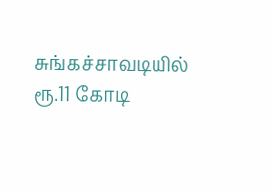சுங்கச்சாவடியில் ரூ.11 கோடி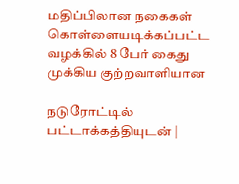மதிப்பிலான நகைகள் கொள்ளையடிக்கப்பட்ட வழக்கில் 8 பேர் கைது முக்கிய குற்றவாளியான

நடுரோட்டில் பட்டாக்கத்தியுடன் |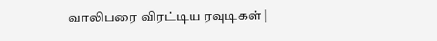வாலிபரை விரட்டிய ரவுடிகள் |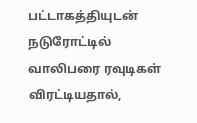பட்டாகத்தியுடன் நடுரோட்டில் வாலிபரை ரவுடிகள் விரட்டியதால்,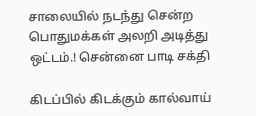சாலையில் நடந்து சென்ற பொதுமக்கள் அலறி அடித்து ஒட்டம்.! சென்னை பாடி சக்தி

கிடப்பில் கிடக்கும் கால்வாய்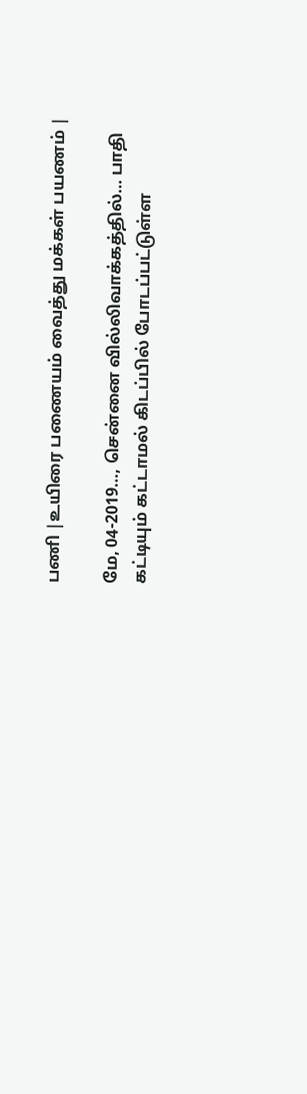பணி |உயிரை பணையம் வைத்து மக்கள் பயணம் |

மே, 04-2019…, சென்னை வில்லிவாக்கத்தில்… பாதி கட்டியும் கட்டாமல் கிடப்பில் போடப்பட்டுள்ள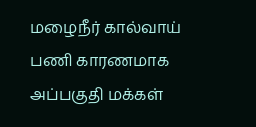மழைநீர் கால்வாய் பணி காரணமாக அப்பகுதி மக்கள்